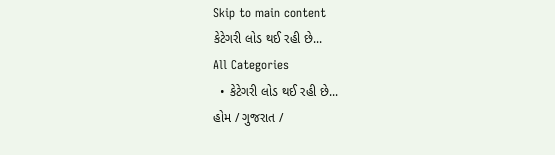Skip to main content
કેટેગરી લોડ થઈ રહી છે...
All Categories
  • કેટેગરી લોડ થઈ રહી છે...
હોમ / ગુજરાત /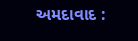અમદાવાદ :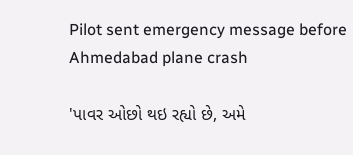Pilot sent emergency message before Ahmedabad plane crash

'પાવર ઓછો થઇ રહ્યો છે, અમે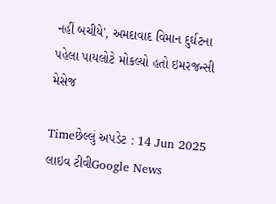નહીં બચીયે', અમદાવાદ વિમાન દુર્ઘટના પહેલા પાયલોટે મોકલ્યો હતો ઇમરજન્સી મેસેજ

Timeછેલ્લું અપડેટ : 14 Jun 2025
લાઇવ ટીવીGoogle News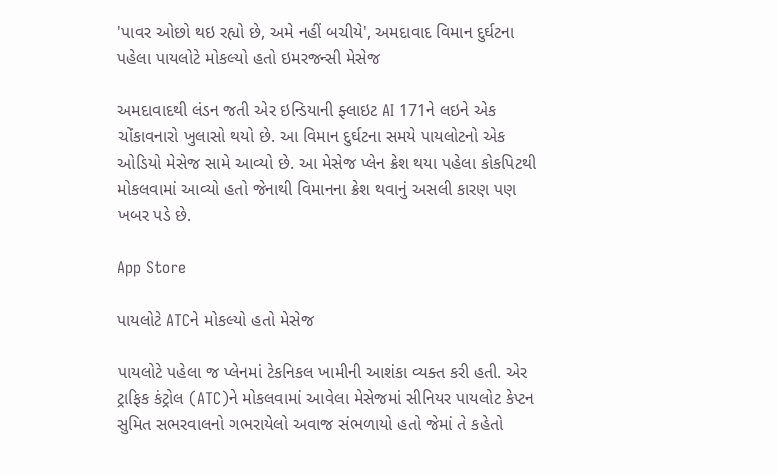'પાવર ઓછો થઇ રહ્યો છે, અમે નહીં બચીયે', અમદાવાદ વિમાન દુર્ઘટના પહેલા પાયલોટે મોકલ્યો હતો ઇમરજન્સી મેસેજ

અમદાવાદથી લંડન જતી એર ઇન્ડિયાની ફ્લાઇટ AI 171ને લઇને એક ચોંકાવનારો ખુલાસો થયો છે. આ વિમાન દુર્ઘટના સમયે પાયલોટનો એક ઓડિયો મેસેજ સામે આવ્યો છે. આ મેસેજ પ્લેન ક્રેશ થયા પહેલા કોકપિટથી મોકલવામાં આવ્યો હતો જેનાથી વિમાનના ક્રેશ થવાનું અસલી કારણ પણ ખબર પડે છે.

App Store

પાયલોટે ATCને મોકલ્યો હતો મેસેજ

પાયલોટે પહેલા જ પ્લેનમાં ટેકનિકલ ખામીની આશંકા વ્યક્ત કરી હતી. એર ટ્રાફિક કંટ્રોલ (ATC)ને મોકલવામાં આવેલા મેસેજમાં સીનિયર પાયલોટ કેપ્ટન સુમિત સભરવાલનો ગભરાયેલો અવાજ સંભળાયો હતો જેમાં તે કહેતો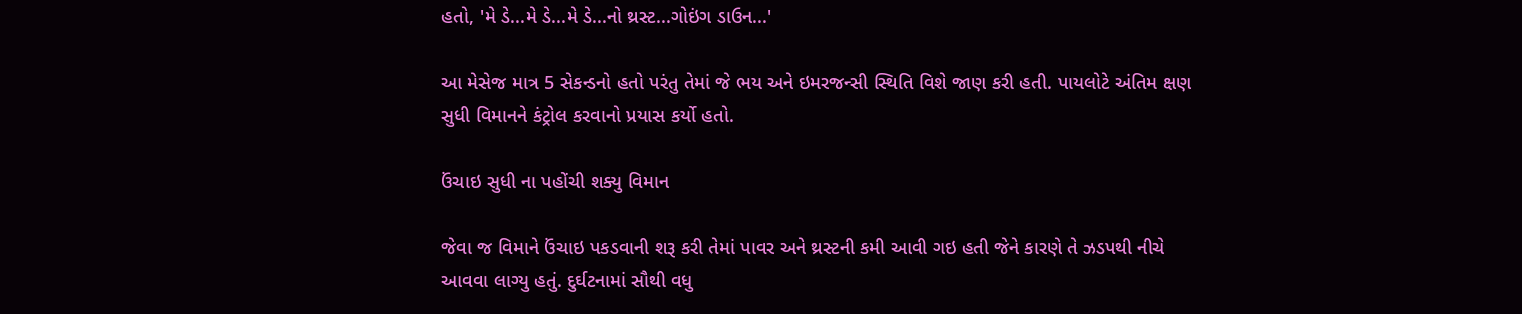હતો, 'મે ડે...મે ડે...મે ડે...નો થ્રસ્ટ...ગોઇંગ ડાઉન...'

આ મેસેજ માત્ર 5 સેકન્ડનો હતો પરંતુ તેમાં જે ભય અને ઇમરજન્સી સ્થિતિ વિશે જાણ કરી હતી. પાયલોટે અંતિમ ક્ષણ સુધી વિમાનને કંટ્રોલ કરવાનો પ્રયાસ કર્યો હતો.

ઉંચાઇ સુધી ના પહોંચી શક્યુ વિમાન

જેવા જ વિમાને ઉંચાઇ પકડવાની શરૂ કરી તેમાં પાવર અને થ્રસ્ટની કમી આવી ગઇ હતી જેને કારણે તે ઝડપથી નીચે આવવા લાગ્યુ હતું. દુર્ઘટનામાં સૌથી વધુ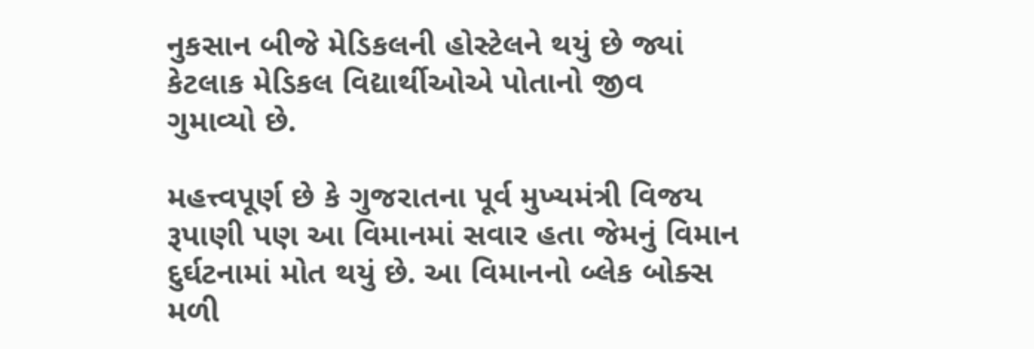નુકસાન બીજે મેડિકલની હોસ્ટેલને થયું છે જ્યાં કેટલાક મેડિકલ વિદ્યાર્થીઓએ પોતાનો જીવ ગુમાવ્યો છે.

મહત્ત્વપૂર્ણ છે કે ગુજરાતના પૂર્વ મુખ્યમંત્રી વિજય રૂપાણી પણ આ વિમાનમાં સવાર હતા જેમનું વિમાન દુર્ઘટનામાં મોત થયું છે. આ વિમાનનો બ્લેક બોક્સ મળી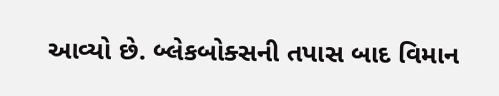આવ્યો છે. બ્લેકબોક્સની તપાસ બાદ વિમાન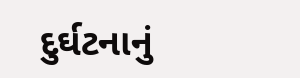દુર્ઘટનાનું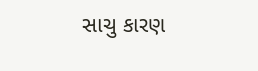સાચુ કારણ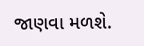જાણવા મળશે.